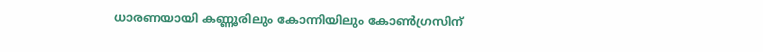ധാരണയായി കണ്ണൂരിലും കോന്നിയിലും കോൺഗ്രസിന്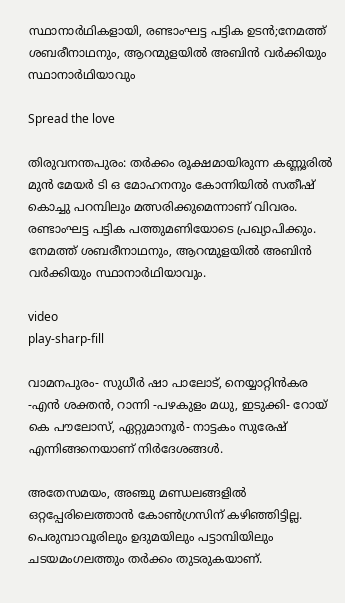സ്ഥാനാർഥികളായി, രണ്ടാംഘട്ട പട്ടിക ഉടൻ;നേമത്ത് ശബരീനാഥനും, ആറന്മുളയിൽ അബിൻ വർക്കിയും സ്ഥാനാർഥിയാവും

Spread the love

തിരുവനന്തപുരം: തർക്കം രൂക്ഷമായിരുന്ന കണ്ണൂരിൽ മുൻ മേയർ ടി ഒ മോഹനനും കോന്നിയിൽ സതീഷ് കൊച്ചു പറമ്പിലും മത്സരിക്കുമെന്നാണ് വിവരം. രണ്ടാംഘട്ട പട്ടിക പത്തുമണിയോടെ പ്രഖ്യാപിക്കും. നേമത്ത് ശബരീനാഥനും, ആറന്മുളയിൽ അബിൻ വർക്കിയും സ്ഥാനാർഥിയാവും.

video
play-sharp-fill

വാമനപുരം- സുധീർ ഷാ പാലോട്, നെയ്യാറ്റിൻകര -എൻ ശക്തൻ, റാന്നി -പഴകുളം മധു, ഇടുക്കി- റോയ് കെ പൗലോസ്, ഏറ്റുമാനൂർ- നാട്ടകം സുരേഷ് എന്നിങ്ങനെയാണ് നിർദേശങ്ങൾ.

അതേസമയം, അഞ്ചു മണ്ഡലങ്ങളിൽ ഒറ്റപ്പേരിലെത്താൻ കോൺഗ്രസിന് കഴിഞ്ഞിട്ടില്ല. പെരുമ്പാവൂരിലും ഉദുമയിലും പട്ടാമ്പിയിലും ചടയമംഗലത്തും തർക്കം തുടരുകയാണ്.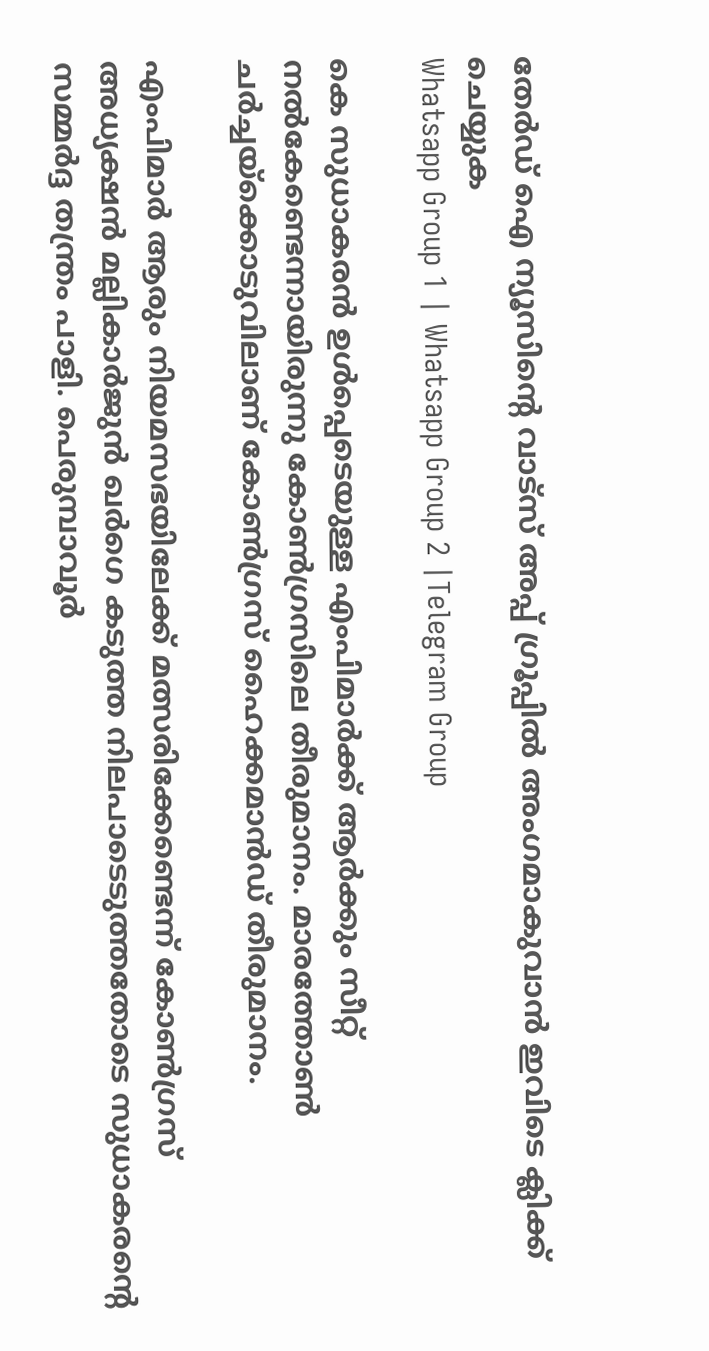തേർഡ് ഐ ന്യൂസിന്റെ വാട്സ് അപ്പ് ഗ്രൂപ്പിൽ അംഗമാകുവാൻ ഇവിടെ ക്ലിക്ക് ചെയ്യുക
Whatsapp Group 1 | Whatsapp Group 2 |Telegram Group

കെ സുധാകരൻ ഉൾപ്പെടെയുള്ള എംപിമാർക്ക് ആർക്കും സീറ്റ് നൽകേണ്ടെന്നായിരുന്നു കോൺഗ്രസിലെ തീരുമാനം. മാരത്തോൺ ചർച്ചയ്ക്കൊടുവിലാണ് കോൺഗ്രസ് ഹൈക്കമാൻഡ് തീരുമാനം.

എംപിമാർ ആരും നിയമസഭയിലേക്ക് മത്സരിക്കേണ്ടെന്ന് കോൺഗ്രസ് അധ്യക്ഷൻ മല്ലികാർജുൻ ഖ‍ർഗെ കടുത്ത നിലപാടെടുത്തതോടെ സുധാകരന്‍റെ സമ്മർദ്ദ തന്ത്രം പാളി. പെരുമ്പാവൂർ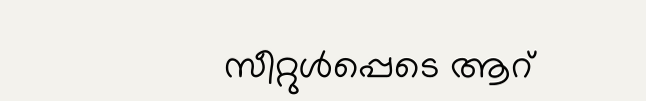സീറ്റുൾപ്പെടെ ആറ്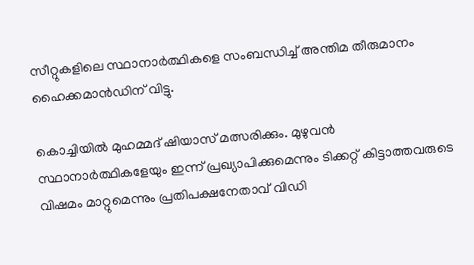സീറ്റുകളിലെ സ്ഥാനാർത്ഥികളെ സംബന്ധിച്ച് അന്തിമ തീരുമാനം ഹൈക്കമാൻഡിന് വിട്ടു.

കൊച്ചിയിൽ മുഹമ്മദ് ഷിയാസ് മത്സരിക്കും. മുഴുവൻ സ്ഥാനാർത്ഥികളേയും ഇന്ന് പ്രഖ്യാപിക്കുമെന്നും ടിക്കറ്റ് കിട്ടാത്തവരുടെ വിഷമം മാറ്റുമെന്നും പ്രതിപക്ഷനേതാവ് വിഡി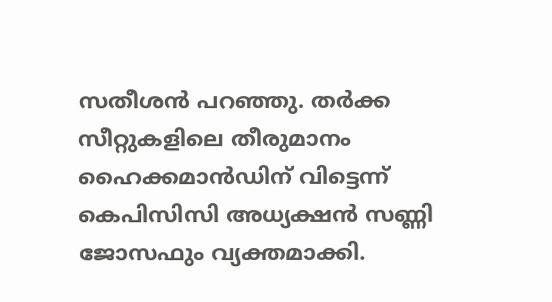സതീശൻ പറഞ്ഞു. തർക്ക സീറ്റുകളിലെ തീരുമാനം ഹൈക്കമാൻഡിന് വിട്ടെന്ന് കെപിസിസി അധ്യക്ഷൻ സണ്ണി ജോസഫും വ്യക്തമാക്കി.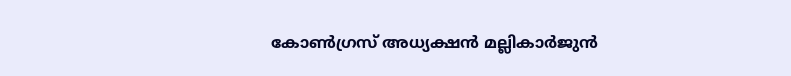കോൺഗ്രസ് അധ്യക്ഷൻ മല്ലികാർജുൻ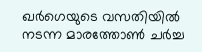ഖ‍ർഗെയുടെ വസതിയിൽ നടന്ന മാരത്തോൺ ചർച്ച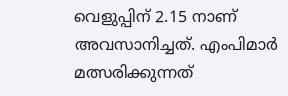വെളുപ്പിന് 2.15 നാണ് അവസാനിച്ചത്. എംപിമാർ മത്സരിക്കുന്നത്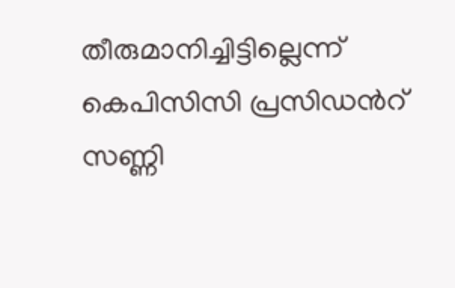തീരുമാനിച്ചിട്ടില്ലെന്ന് കെപിസിസി പ്രസിഡന്‍റ് സണ്ണി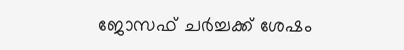ജോസഫ് ചർച്ചക്ക് ശേഷം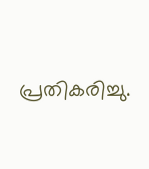പ്രതികരിച്ചു.